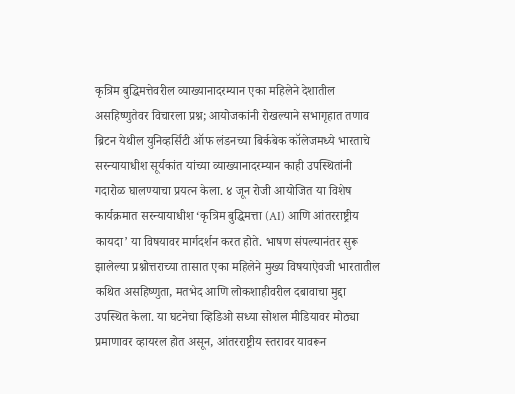कृत्रिम बुद्धिमत्तेवरील व्याख्यानादरम्यान एका महिलेने देशातील असहिष्णुतेवर विचारला प्रश्न; आयोजकांनी रोखल्याने सभागृहात तणाव
ब्रिटन येथील युनिव्हर्सिटी ऑफ लंडनच्या बिर्कबेक कॉलेजमध्ये भारताचे सरन्यायाधीश सूर्यकांत यांच्या व्याख्यानादरम्यान काही उपस्थितांनी गदारोळ घालण्याचा प्रयत्न केला. ४ जून रोजी आयोजित या विशेष कार्यक्रमात सरन्यायाधीश ‘कृत्रिम बुद्धिमत्ता (AI) आणि आंतरराष्ट्रीय कायदा’ या विषयावर मार्गदर्शन करत होते. भाषण संपल्यानंतर सुरू झालेल्या प्रश्नोत्तराच्या तासात एका महिलेने मुख्य विषयाऐवजी भारतातील कथित असहिष्णुता, मतभेद आणि लोकशाहीवरील दबावाचा मुद्दा उपस्थित केला. या घटनेचा व्हिडिओ सध्या सोशल मीडियावर मोठ्या प्रमाणावर व्हायरल होत असून, आंतरराष्ट्रीय स्तरावर यावरून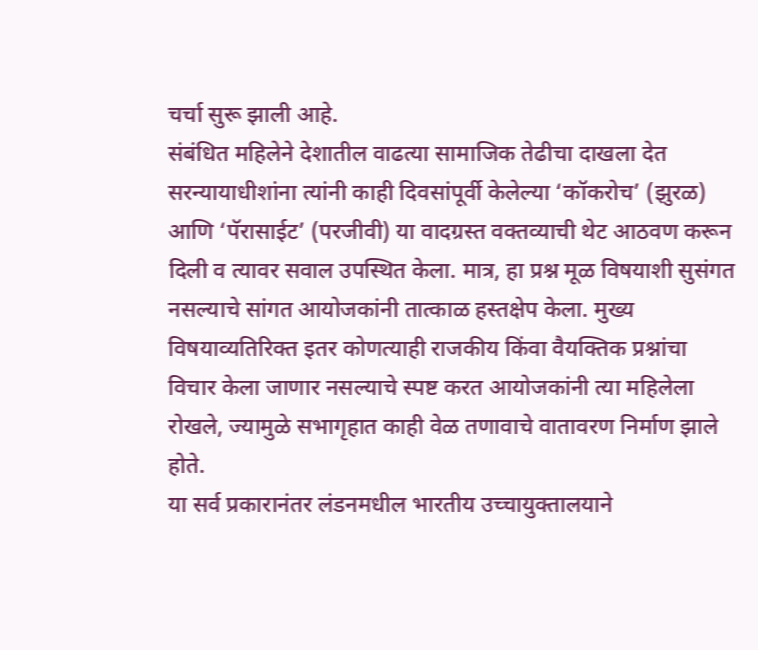चर्चा सुरू झाली आहे.
संबंधित महिलेने देशातील वाढत्या सामाजिक तेढीचा दाखला देत सरन्यायाधीशांना त्यांनी काही दिवसांपूर्वी केलेल्या ‘कॉकरोच’ (झुरळ) आणि ‘पॅरासाईट’ (परजीवी) या वादग्रस्त वक्तव्याची थेट आठवण करून दिली व त्यावर सवाल उपस्थित केला. मात्र, हा प्रश्न मूळ विषयाशी सुसंगत नसल्याचे सांगत आयोजकांनी तात्काळ हस्तक्षेप केला. मुख्य विषयाव्यतिरिक्त इतर कोणत्याही राजकीय किंवा वैयक्तिक प्रश्नांचा विचार केला जाणार नसल्याचे स्पष्ट करत आयोजकांनी त्या महिलेला रोखले, ज्यामुळे सभागृहात काही वेळ तणावाचे वातावरण निर्माण झाले होते.
या सर्व प्रकारानंतर लंडनमधील भारतीय उच्चायुक्तालयाने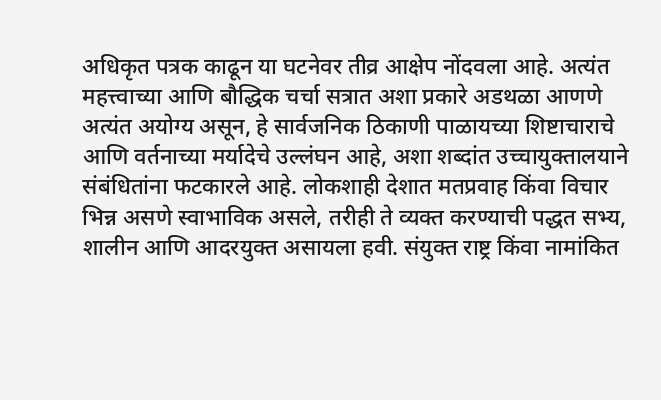अधिकृत पत्रक काढून या घटनेवर तीव्र आक्षेप नोंदवला आहे. अत्यंत महत्त्वाच्या आणि बौद्धिक चर्चा सत्रात अशा प्रकारे अडथळा आणणे अत्यंत अयोग्य असून, हे सार्वजनिक ठिकाणी पाळायच्या शिष्टाचाराचे आणि वर्तनाच्या मर्यादेचे उल्लंघन आहे, अशा शब्दांत उच्चायुक्तालयाने संबंधितांना फटकारले आहे. लोकशाही देशात मतप्रवाह किंवा विचार भिन्न असणे स्वाभाविक असले, तरीही ते व्यक्त करण्याची पद्धत सभ्य, शालीन आणि आदरयुक्त असायला हवी. संयुक्त राष्ट्र किंवा नामांकित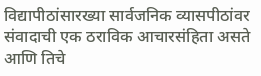विद्यापीठांसारख्या सार्वजनिक व्यासपीठांवर संवादाची एक ठराविक आचारसंहिता असते आणि तिचे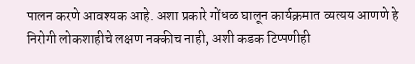पालन करणे आवश्यक आहे. अशा प्रकारे गोंधळ घालून कार्यक्रमात व्यत्यय आणणे हे निरोगी लोकशाहीचे लक्षण नक्कीच नाही, अशी कडक टिप्पणीही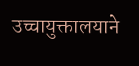उच्चायुक्तालयाने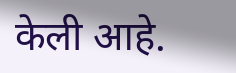केली आहे.